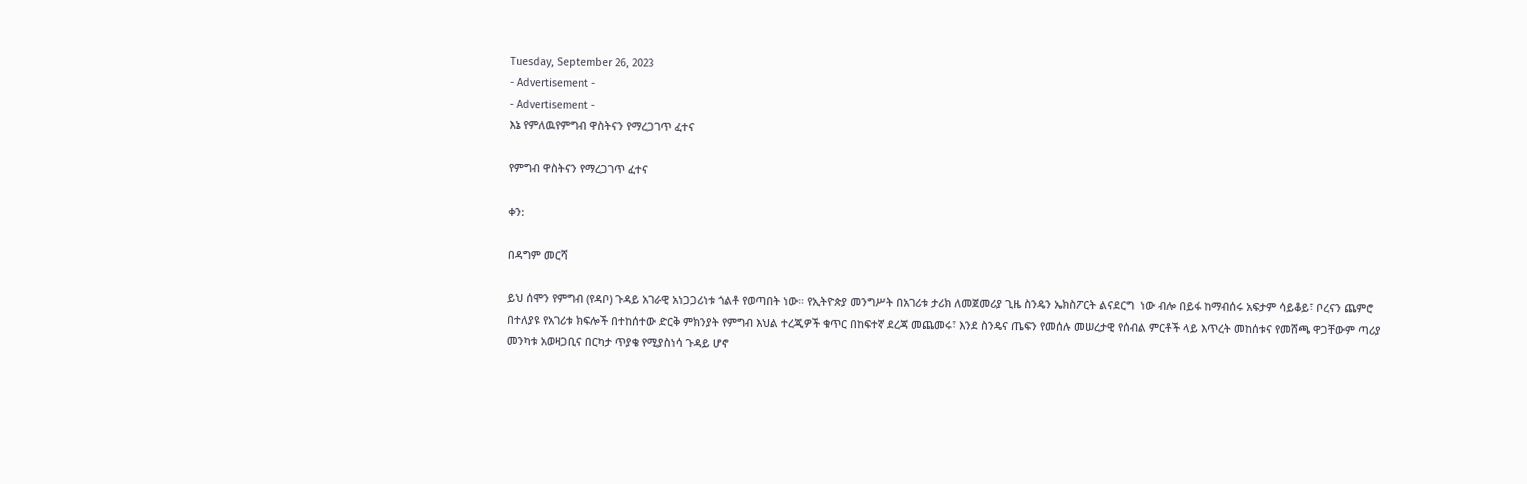Tuesday, September 26, 2023
- Advertisement -
- Advertisement -
እኔ የምለዉየምግብ ዋስትናን የማረጋገጥ ፈተና

የምግብ ዋስትናን የማረጋገጥ ፈተና

ቀን:

በዳግም መርሻ

ይህ ሰሞን የምግብ (የዳቦ) ጉዳይ አገራዊ አነጋጋሪነቱ ጎልቶ የወጣበት ነው። የኢትዮጵያ መንግሥት በአገሪቱ ታሪክ ለመጀመሪያ ጊዜ ስንዴን ኤክስፖርት ልናደርግ  ነው ብሎ በይፋ ከማብሰሩ አፍታም ሳይቆይ፣ ቦረናን ጨምሮ በተለያዩ የአገሪቱ ክፍሎች በተከሰተው ድርቅ ምክንያት የምግብ እህል ተረጂዎች ቁጥር በከፍተኛ ደረጃ መጨመሩ፣ እንደ ስንዴና ጤፍን የመሰሉ መሠረታዊ የሰብል ምርቶች ላይ እጥረት መከሰቱና የመሸጫ ዋጋቸውም ጣሪያ መንካቱ አወዛጋቢና በርካታ ጥያቄ የሚያስነሳ ጉዳይ ሆኖ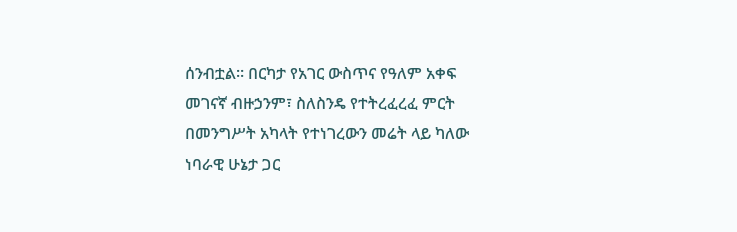ሰንብቷል። በርካታ የአገር ውስጥና የዓለም አቀፍ መገናኛ ብዙኃንም፣ ስለስንዴ የተትረፈረፈ ምርት በመንግሥት አካላት የተነገረውን መሬት ላይ ካለው ነባራዊ ሁኔታ ጋር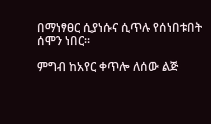በማነፃፀር ሲያነሱና ሲጥሉ የሰነበቱበት ሰሞን ነበር።

ምግብ ከአየር ቀጥሎ ለሰው ልጅ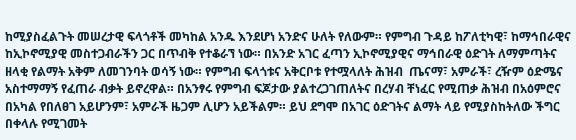ከሚያስፈልጉት መሠረታዊ ፍላጎቶች መካከል አንዱ እንደሆነ አንድና ሁለት የለውም። የምግብ ጉዳይ ከፖለቲካዊ፣ ከማኅበራዊና ከኢኮኖሚያዊ መስተጋብራችን ጋር በጥብቅ የተቆራኘ ነው። በአንድ አገር ፈጣን ኢኮኖሚያዊና ማኅበራዊ ዕድገት ለማምጣትና ዘላቂ የልማት አቅም ለመገንባት ወሳኝ ነው። የምግብ ፍላጎቱና አቅርቦቱ የተሟላለት ሕዝብ  ጤናማ፣ አምራች፣ ረዥም ዕድሜና አስተማማኝ የፈጠራ ብቃት ይኖረዋል። በአንፃሩ የምግብ ፍጆታው ያልተረጋገጠለትና በረሃብ ቸነፈር የሚጠቃ ሕዝብ በአዕምሮና በአካል የበለፀገ አይሆንም፣ አምራች ዜጋም ሊሆን አይችልም። ይህ ደግሞ በአገር ዕድገትና ልማት ላይ የሚያስከትለው ችግር በቀላሉ የሚገመት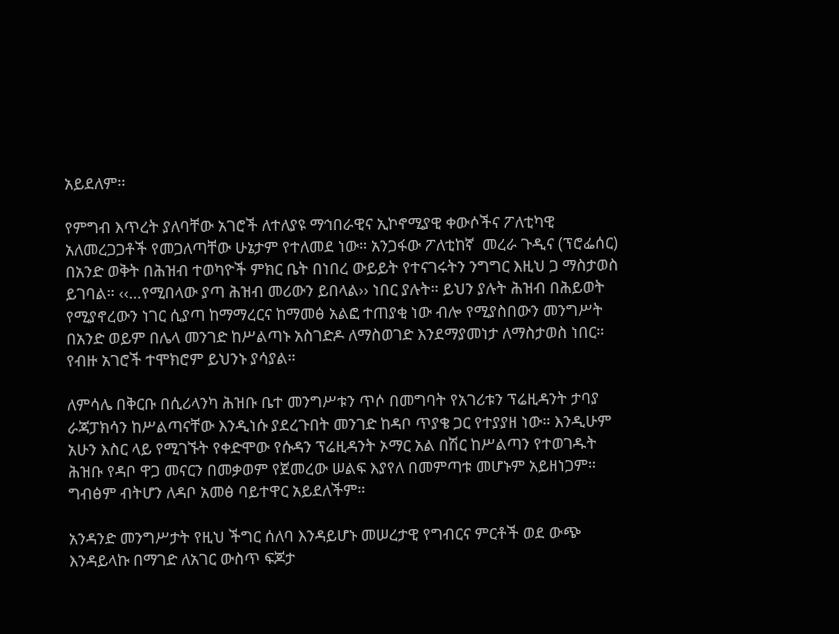አይደለም፡፡

የምግብ እጥረት ያለባቸው አገሮች ለተለያዩ ማኅበራዊና ኢኮኖሚያዊ ቀውሶችና ፖለቲካዊ አለመረጋጋቶች የመጋለጣቸው ሁኔታም የተለመደ ነው። አንጋፋው ፖለቲከኛ  መረራ ጉዲና (ፕሮፌሰር) በአንድ ወቅት በሕዝብ ተወካዮች ምክር ቤት በነበረ ውይይት የተናገሩትን ንግግር እዚህ ጋ ማስታወስ ይገባል። ‹‹…የሚበላው ያጣ ሕዝብ መሪውን ይበላል›› ነበር ያሉት። ይህን ያሉት ሕዝብ በሕይወት የሚያኖረውን ነገር ሲያጣ ከማማረርና ከማመፅ አልፎ ተጠያቂ ነው ብሎ የሚያስበውን መንግሥት በአንድ ወይም በሌላ መንገድ ከሥልጣኑ አስገድዶ ለማስወገድ እንደማያመነታ ለማስታወስ ነበር። የብዙ አገሮች ተሞክሮም ይህንኑ ያሳያል።

ለምሳሌ በቅርቡ በሲሪላንካ ሕዝቡ ቤተ መንግሥቱን ጥሶ በመግባት የአገሪቱን ፕሬዚዳንት ታባያ ራጃፓክሳን ከሥልጣናቸው እንዲነሱ ያደረጉበት መንገድ ከዳቦ ጥያቄ ጋር የተያያዘ ነው። እንዲሁም አሁን እስር ላይ የሚገኙት የቀድሞው የሱዳን ፕሬዚዳንት ኦማር አል በሽር ከሥልጣን የተወገዱት ሕዝቡ የዳቦ ዋጋ መናርን በመቃወም የጀመረው ሠልፍ እያየለ በመምጣቱ መሆኑም አይዘነጋም። ግብፅም ብትሆን ለዳቦ አመፅ ባይተዋር አይደለችም።

አንዳንድ መንግሥታት የዚህ ችግር ሰለባ እንዳይሆኑ መሠረታዊ የግብርና ምርቶች ወደ ውጭ እንዳይላኩ በማገድ ለአገር ውስጥ ፍጆታ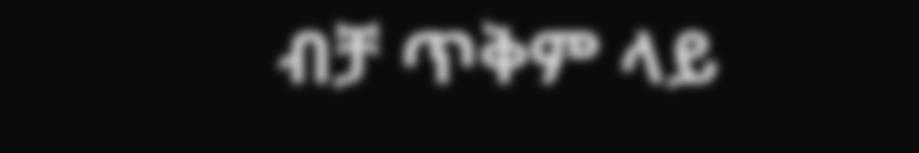ብቻ ጥቅም ላይ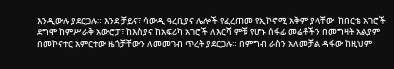እንዲውሉ ያደርጋሉ። እንደ ቻይና፣ ሳውዲ ዓረቢያና ሌሎች የፈረጠመ የኢኮኖሚ አቅም ያላቸው  ከበርቴ አገሮች  ደግሞ ከምሥራቅ አውሮፓ፣ ከእስያና ከአፍሪካ አገሮች ለእርሻ ምቹ የሆኑ ሰፋፊ መሬቶችን በመግዛት አልያም በመኮናተር አምርተው ዜጎቻቸውን ለመመገብ ጥረት ያደርጋሉ። በምግብ ራስን አለመቻል ዳፋው ከዚህም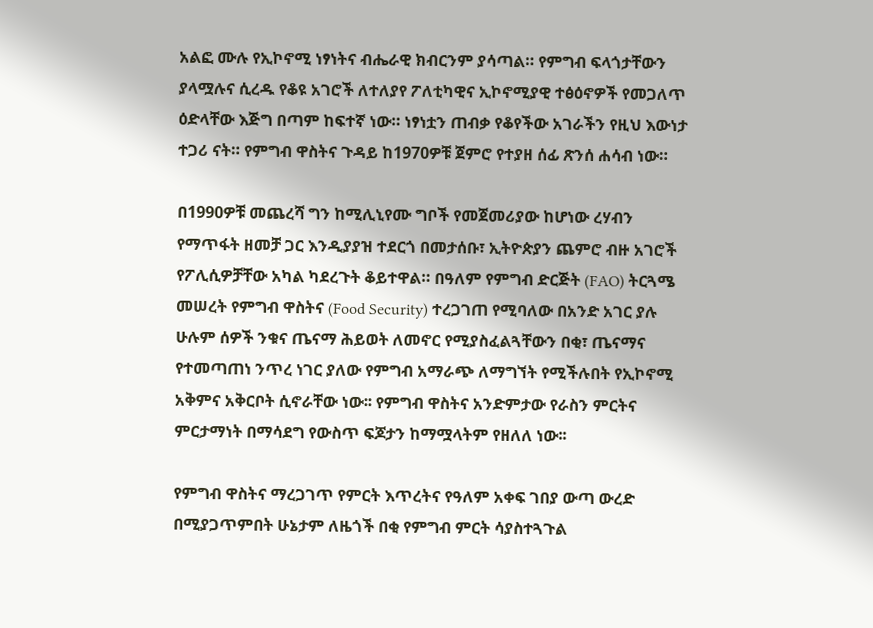አልፎ ሙሉ የኢኮኖሚ ነፃነትና ብሔራዊ ክብርንም ያሳጣል። የምግብ ፍላጎታቸውን ያላሟሉና ሲረዱ የቆዩ አገሮች ለተለያየ ፖለቲካዊና ኢኮኖሚያዊ ተፅዕኖዎች የመጋለጥ ዕድላቸው እጅግ በጣም ከፍተኛ ነው። ነፃነቷን ጠብቃ የቆየችው አገራችን የዚህ እውነታ ተጋሪ ናት። የምግብ ዋስትና ጉዳይ ከ1970ዎቹ ጀምሮ የተያዘ ሰፊ ጽንሰ ሐሳብ ነው።

በ1990ዎቹ መጨረሻ ግን ከሚሊኒየሙ ግቦች የመጀመሪያው ከሆነው ረሃብን የማጥፋት ዘመቻ ጋር እንዲያያዝ ተደርጎ በመታሰቡ፣ ኢትዮጵያን ጨምሮ ብዙ አገሮች የፖሊሲዎቻቸው አካል ካደረጉት ቆይተዋል። በዓለም የምግብ ድርጅት (FAO) ትርጓሜ መሠረት የምግብ ዋስትና (Food Security) ተረጋገጠ የሚባለው በአንድ አገር ያሉ ሁሉም ሰዎች ንቁና ጤናማ ሕይወት ለመኖር የሚያስፈልጓቸውን በቂ፣ ጤናማና የተመጣጠነ ንጥረ ነገር ያለው የምግብ አማራጭ ለማግኘት የሚችሉበት የኢኮኖሚ አቅምና አቅርቦት ሲኖራቸው ነው፡፡ የምግብ ዋስትና አንድምታው የራስን ምርትና ምርታማነት በማሳደግ የውስጥ ፍጆታን ከማሟላትም የዘለለ ነው፡፡

የምግብ ዋስትና ማረጋገጥ የምርት እጥረትና የዓለም አቀፍ ገበያ ውጣ ውረድ በሚያጋጥምበት ሁኔታም ለዜጎች በቂ የምግብ ምርት ሳያስተጓጉል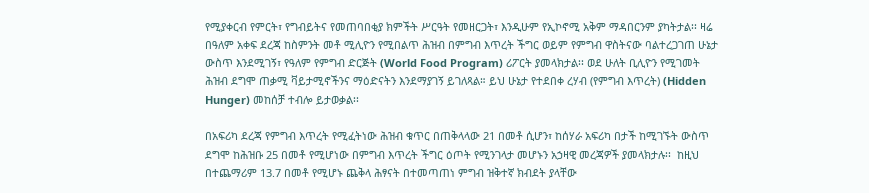የሚያቀርብ የምርት፣ የግብይትና የመጠባበቂያ ክምችት ሥርዓት የመዘርጋት፣ እንዲሁም የኢኮኖሚ አቅም ማዳበርንም ያካትታል፡፡ ዛሬ በዓለም አቀፍ ደረጃ ከስምንት መቶ ሚሊዮን የሚበልጥ ሕዝብ በምግብ እጥረት ችግር ወይም የምግብ ዋስትናው ባልተረጋገጠ ሁኔታ ውስጥ እንደሚገኝ፣ የዓለም የምግብ ድርጅት (World Food Program) ሪፖርት ያመላክታል፡፡ ወደ ሁለት ቢሊዮን የሚገመት ሕዝብ ደግሞ ጠቃሚ ቫይታሚኖችንና ማዕድናትን እንደማያገኝ ይገለጻል። ይህ ሁኔታ የተደበቀ ረሃብ (የምግብ እጥረት) (Hidden Hunger) መከሰቻ ተብሎ ይታወቃል፡፡

በአፍሪካ ደረጃ የምግብ እጥረት የሚፈትነው ሕዝብ ቁጥር በጠቅላላው 21 በመቶ ሲሆን፣ ከሰሃራ አፍሪካ በታች ከሚገኙት ውስጥ ደግሞ ከሕዝቡ 25 በመቶ የሚሆነው በምግብ እጥረት ችግር ዕጦት የሚንገላታ መሆኑን አኃዛዊ መረጃዎች ያመላክታሉ፡፡  ከዚህ በተጨማሪም 13.7 በመቶ የሚሆኑ ጨቅላ ሕፃናት በተመጣጠነ ምግብ ዝቅተኛ ክብደት ያላቸው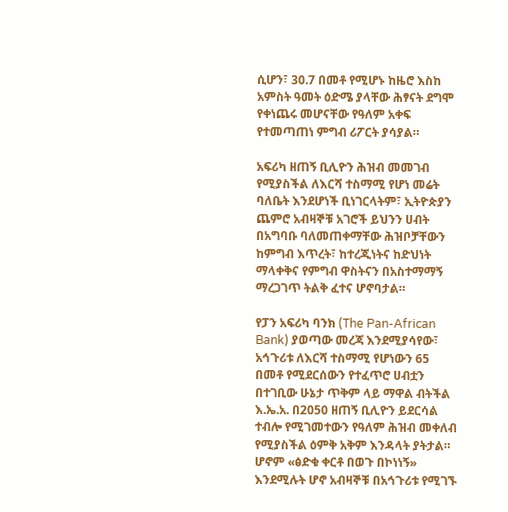ሲሆን፣ 30.7 በመቶ የሚሆኑ ከዜሮ እስከ አምስት ዓመት ዕድሜ ያላቸው ሕፃናት ደግሞ የቀነጨሩ መሆናቸው የዓለም አቀፍ የተመጣጠነ ምግብ ሪፖርት ያሳያል።

አፍሪካ ዘጠኝ ቢሊዮን ሕዝብ መመገብ የሚያስችል ለእርሻ ተስማሚ የሆነ መሬት ባለቤት እንደሆነች ቢነገርላትም፣ ኢትዮጵያን ጨምሮ አብዛኞቹ አገሮች ይህንን ሀብት በአግባቡ ባለመጠቀማቸው ሕዝቦቻቸውን ከምግብ እጥረት፣ ከተረጂነትና ከድህነት ማላቀቅና የምግብ ዋስትናን በአስተማማኝ ማረጋገጥ ትልቅ ፈተና ሆኖባታል።

የፓን አፍሪካ ባንክ (The Pan-African Bank) ያወጣው መረጃ እንደሚያሳየው፣ አኅጉሪቱ ለእርሻ ተስማሚ የሆነውን 65 በመቶ የሚደርሰውን የተፈጥሮ ሀብቷን በተገቢው ሁኔታ ጥቅም ላይ ማዋል ብትችል እ.ኤ.አ. በ2050 ዘጠኝ ቢሊዮን ይደርሳል ተብሎ የሚገመተውን የዓለም ሕዝብ መቀለብ የሚያስችል ዕምቅ አቅም እንዳላት ያትታል። ሆኖም «ፅድቁ ቀርቶ በወጉ በኮነነኝ» እንደሚሉት ሆኖ አብዛኞቹ በአኅጉሪቱ የሚገኙ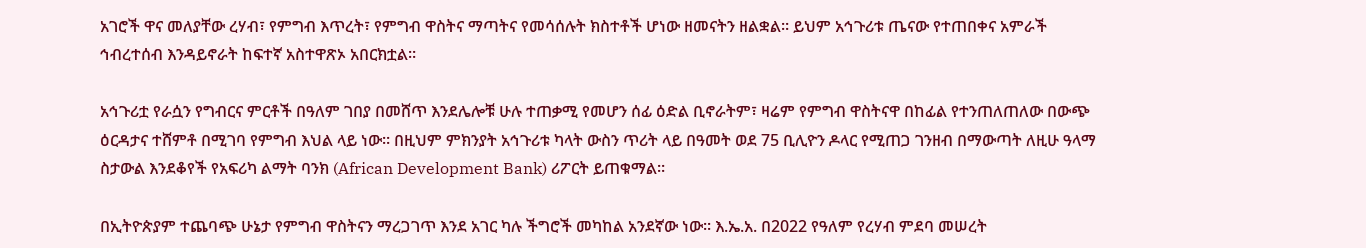አገሮች ዋና መለያቸው ረሃብ፣ የምግብ እጥረት፣ የምግብ ዋስትና ማጣትና የመሳሰሉት ክስተቶች ሆነው ዘመናትን ዘልቋል። ይህም አኅጉሪቱ ጤናው የተጠበቀና አምራች ኅብረተሰብ እንዳይኖራት ከፍተኛ አስተዋጽኦ አበርክቷል።

አኅጉሪቷ የራሷን የግብርና ምርቶች በዓለም ገበያ በመሸጥ እንደሌሎቹ ሁሉ ተጠቃሚ የመሆን ሰፊ ዕድል ቢኖራትም፣ ዛሬም የምግብ ዋስትናዋ በከፊል የተንጠለጠለው በውጭ ዕርዳታና ተሸምቶ በሚገባ የምግብ እህል ላይ ነው። በዚህም ምክንያት አኅጉሪቱ ካላት ውስን ጥሪት ላይ በዓመት ወደ 75 ቢሊዮን ዶላር የሚጠጋ ገንዘብ በማውጣት ለዚሁ ዓላማ ስታውል እንደቆየች የአፍሪካ ልማት ባንክ (African Development Bank) ሪፖርት ይጠቁማል።

በኢትዮጵያም ተጨባጭ ሁኔታ የምግብ ዋስትናን ማረጋገጥ እንደ አገር ካሉ ችግሮች መካከል አንደኛው ነው፡፡ እ.ኤ.አ. በ2022 የዓለም የረሃብ ምደባ መሠረት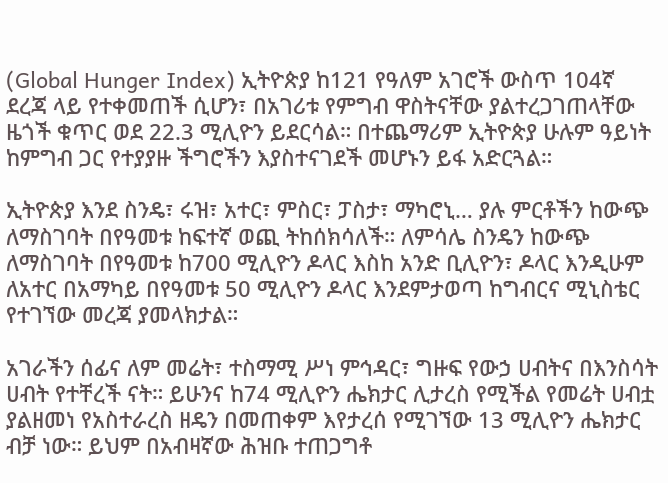(Global Hunger Index) ኢትዮጵያ ከ121 የዓለም አገሮች ውስጥ 104ኛ ደረጃ ላይ የተቀመጠች ሲሆን፣ በአገሪቱ የምግብ ዋስትናቸው ያልተረጋገጠላቸው ዜጎች ቁጥር ወደ 22.3 ሚሊዮን ይደርሳል። በተጨማሪም ኢትዮጵያ ሁሉም ዓይነት ከምግብ ጋር የተያያዙ ችግሮችን እያስተናገደች መሆኑን ይፋ አድርጓል።

ኢትዮጵያ እንደ ስንዴ፣ ሩዝ፣ አተር፣ ምስር፣ ፓስታ፣ ማካሮኒ… ያሉ ምርቶችን ከውጭ ለማስገባት በየዓመቱ ከፍተኛ ወጪ ትከሰክሳለች። ለምሳሌ ስንዴን ከውጭ ለማስገባት በየዓመቱ ከ700 ሚሊዮን ዶላር እስከ አንድ ቢሊዮን፣ ዶላር እንዲሁም ለአተር በአማካይ በየዓመቱ 50 ሚሊዮን ዶላር እንደምታወጣ ከግብርና ሚኒስቴር የተገኘው መረጃ ያመላክታል።

አገራችን ሰፊና ለም መሬት፣ ተስማሚ ሥነ ምኅዳር፣ ግዙፍ የውኃ ሀብትና በእንስሳት ሀብት የተቸረች ናት። ይሁንና ከ74 ሚሊዮን ሔክታር ሊታረስ የሚችል የመሬት ሀብቷ ያልዘመነ የአስተራረስ ዘዴን በመጠቀም እየታረሰ የሚገኘው 13 ሚሊዮን ሔክታር ብቻ ነው። ይህም በአብዛኛው ሕዝቡ ተጠጋግቶ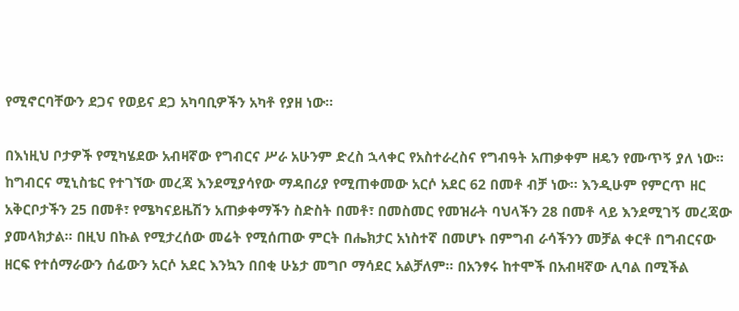የሚኖርባቸውን ደጋና የወይና ደጋ አካባቢዎችን አካቶ የያዘ ነው።

በእነዚህ ቦታዎች የሚካሄደው አብዛኛው የግብርና ሥራ አሁንም ድረስ ኋላቀር የአስተራረስና የግብዓት አጠቃቀም ዘዴን የሙጥኝ ያለ ነው። ከግብርና ሚኒስቴር የተገኘው መረጃ እንደሚያሳየው ማዳበሪያ የሚጠቀመው አርሶ አደር 62 በመቶ ብቻ ነው። እንዲሁም የምርጥ ዘር አቅርቦታችን 25 በመቶ፣ የሜካናይዜሽን አጠቃቀማችን ስድስት በመቶ፣ በመስመር የመዝራት ባህላችን 28 በመቶ ላይ እንደሚገኝ መረጃው ያመላክታል። በዚህ በኩል የሚታረሰው መሬት የሚሰጠው ምርት በሔክታር አነስተኛ በመሆኑ በምግብ ራሳችንን መቻል ቀርቶ በግብርናው ዘርፍ የተሰማራውን ሰፊውን አርሶ አደር እንኳን በበቂ ሁኔታ መግቦ ማሳደር አልቻለም። በአንፃሩ ከተሞች በአብዛኛው ሊባል በሚችል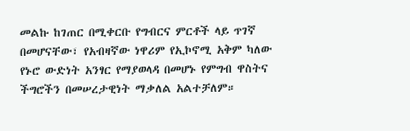መልኩ ከገጠር በሚቀርቡ የግብርና ምርቶች ላይ ጥገኛ በመሆናቸው፣ የአብዛኛው ነዋሪም የኢኮኖሚ አቅም ካለው የኑሮ ውድነት አንፃር የማያወላዳ በመሆኑ የምግብ ዋስትና ችግሮችን በመሠረታዊነት ማቃለል አልተቻለም።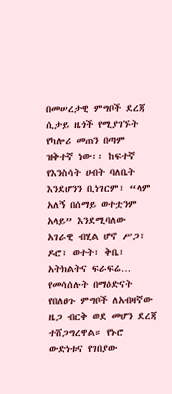በመሠረታዊ ምግቦች ደረጃ ሲታይ ዜጎች የሚያገኙት የካሎሪ መጠን በጣም ዝቅተኛ ነው፡፡ ከፍተኛ የእንስሳት ሀብት ባለቤት እንደሆንን ቢነገርም፣ “ላም አለኝ በሰማይ ወተቷንም አላይ” እንደሚባለው አገራዊ ብሂል ሆኖ ሥጋ፣ ዶሮ፣ ወተት፣ ቅቤ፣ አትክልትና ፍራፍሬ… የመሳሰሉት በማዕድናት የበለፀጉ ምግቦች ለአብዛኛው ዜጋ ብርቅ ወደ መሆን ደረጃ ተሸጋግረዋል። የኑሮ ውድነቱና የገበያው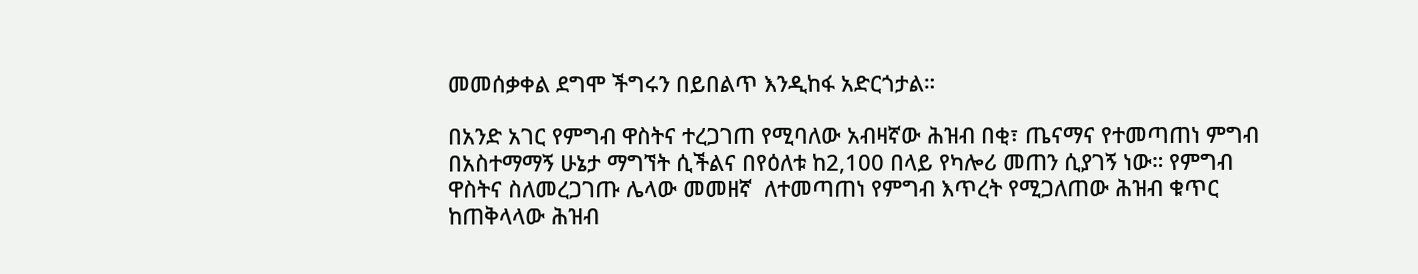መመሰቃቀል ደግሞ ችግሩን በይበልጥ እንዲከፋ አድርጎታል።

በአንድ አገር የምግብ ዋስትና ተረጋገጠ የሚባለው አብዛኛው ሕዝብ በቂ፣ ጤናማና የተመጣጠነ ምግብ በአስተማማኝ ሁኔታ ማግኘት ሲችልና በየዕለቱ ከ2,100 በላይ የካሎሪ መጠን ሲያገኝ ነው። የምግብ ዋስትና ስለመረጋገጡ ሌላው መመዘኛ  ለተመጣጠነ የምግብ እጥረት የሚጋለጠው ሕዝብ ቁጥር ከጠቅላላው ሕዝብ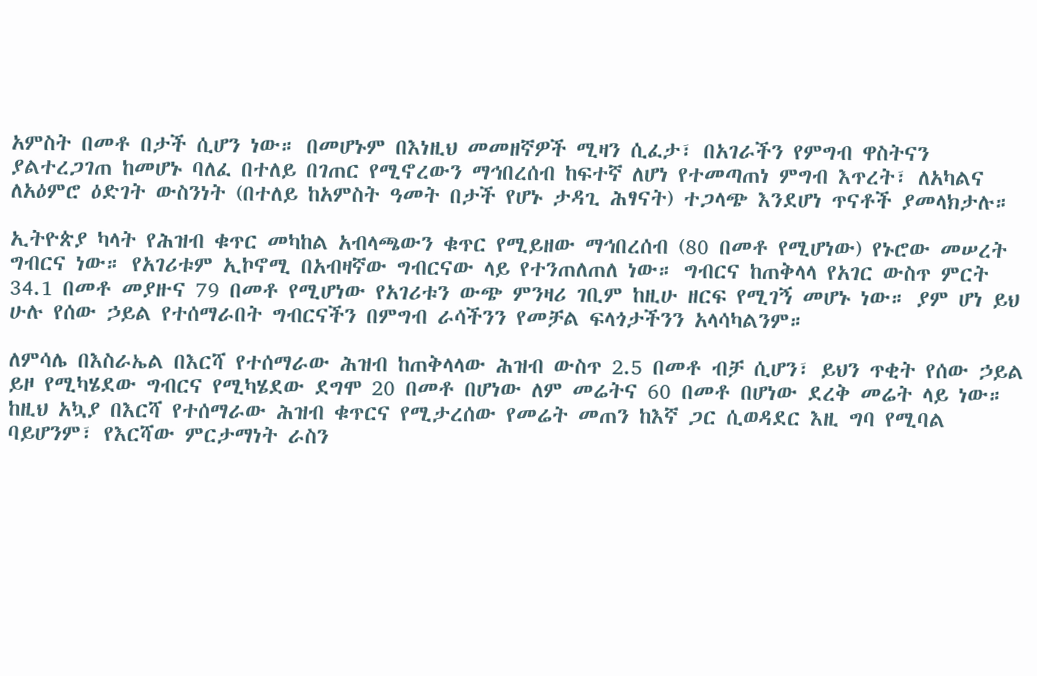አምስት በመቶ በታች ሲሆን ነው። በመሆኑም በእነዚህ መመዘኛዎች ሚዛን ሲፈታ፣ በአገራችን የምግብ ዋስትናን ያልተረጋገጠ ከመሆኑ ባለፈ በተለይ በገጠር የሚኖረውን ማኅበረሰብ ከፍተኛ ለሆነ የተመጣጠነ ምግብ እጥረት፣ ለአካልና ለአዕምሮ ዕድገት ውስንነት (በተለይ ከአምስት ዓመት በታች የሆኑ ታዳጊ ሕፃናት) ተጋላጭ እንደሆነ ጥናቶች ያመላክታሉ።

ኢትዮጵያ ካላት የሕዝብ ቁጥር መካከል አብላጫውን ቁጥር የሚይዘው ማኅበረሰብ (80 በመቶ የሚሆነው) የኑሮው መሠረት ግብርና ነው። የአገሪቱም ኢኮኖሚ በአብዛኛው ግብርናው ላይ የተንጠለጠለ ነው። ግብርና ከጠቅላላ የአገር ውስጥ ምርት 34.1 በመቶ መያዙና 79 በመቶ የሚሆነው የአገሪቱን ውጭ ምንዛሪ ገቢም ከዚሁ ዘርፍ የሚገኝ መሆኑ ነው። ያም ሆነ ይህ ሁሉ የሰው ኃይል የተሰማራበት ግብርናችን በምግብ ራሳችንን የመቻል ፍላጎታችንን አላሳካልንም።

ለምሳሌ በእስራኤል በእርሻ የተሰማራው ሕዝብ ከጠቅላላው ሕዝብ ውስጥ 2.5 በመቶ ብቻ ሲሆን፣ ይህን ጥቂት የሰው ኃይል ይዞ የሚካሄደው ግብርና የሚካሄደው ደግሞ 20 በመቶ በሆነው ለም መሬትና 60 በመቶ በሆነው ደረቅ መሬት ላይ ነው።   ከዚህ አኳያ በእርሻ የተሰማራው ሕዝብ ቁጥርና የሚታረሰው የመሬት መጠን ከእኛ ጋር ሲወዳደር እዚ ግባ የሚባል ባይሆንም፣ የእርሻው ምርታማነት ራስን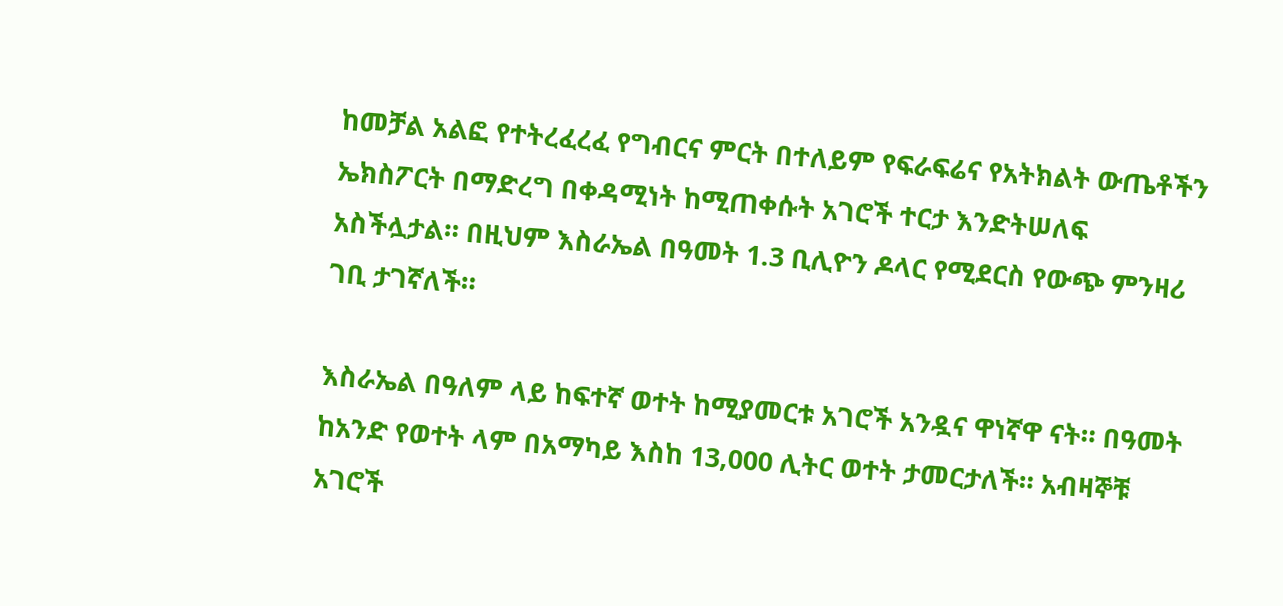ከመቻል አልፎ የተትረፈረፈ የግብርና ምርት በተለይም የፍራፍሬና የአትክልት ውጤቶችን ኤክስፖርት በማድረግ በቀዳሚነት ከሚጠቀሱት አገሮች ተርታ እንድትሠለፍ አስችሏታል። በዚህም እስራኤል በዓመት 1.3 ቢሊዮን ዶላር የሚደርስ የውጭ ምንዛሪ ገቢ ታገኛለች።

እስራኤል በዓለም ላይ ከፍተኛ ወተት ከሚያመርቱ አገሮች አንዷና ዋነኛዋ ናት። በዓመት ከአንድ የወተት ላም በአማካይ እስከ 13,000 ሊትር ወተት ታመርታለች። አብዛኞቹ አገሮች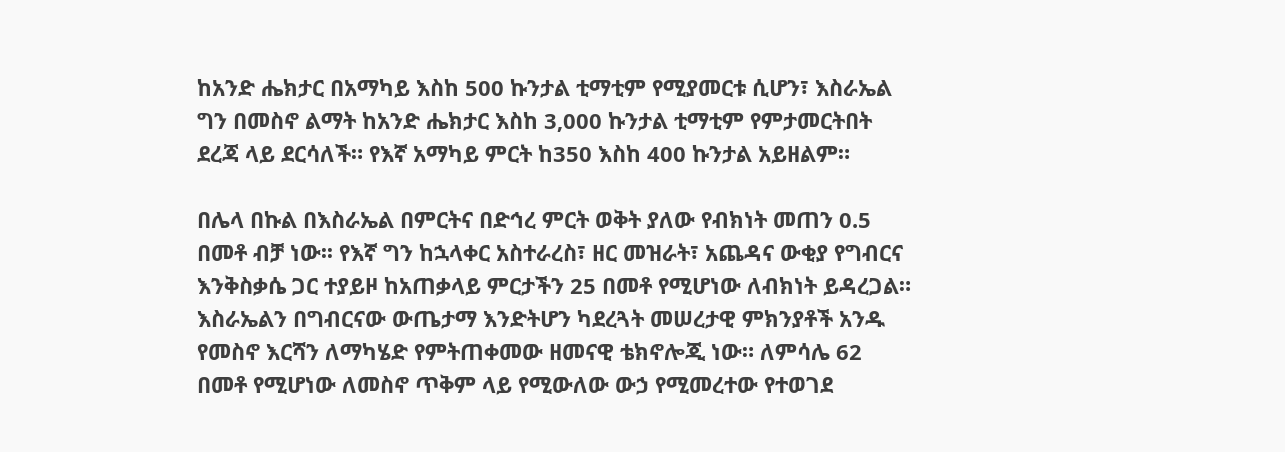ከአንድ ሔክታር በአማካይ እስከ 500 ኩንታል ቲማቲም የሚያመርቱ ሲሆን፣ እስራኤል ግን በመስኖ ልማት ከአንድ ሔክታር እስከ 3‚000 ኩንታል ቲማቲም የምታመርትበት ደረጃ ላይ ደርሳለች። የእኛ አማካይ ምርት ከ350 እስከ 400 ኩንታል አይዘልም።

በሌላ በኩል በእስራኤል በምርትና በድኅረ ምርት ወቅት ያለው የብክነት መጠን 0.5 በመቶ ብቻ ነው፡፡ የእኛ ግን ከኋላቀር አስተራረስ፣ ዘር መዝራት፣ አጨዳና ውቂያ የግብርና እንቅስቃሴ ጋር ተያይዞ ከአጠቃላይ ምርታችን 25 በመቶ የሚሆነው ለብክነት ይዳረጋል። እስራኤልን በግብርናው ውጤታማ እንድትሆን ካደረጓት መሠረታዊ ምክንያቶች አንዱ የመስኖ እርሻን ለማካሄድ የምትጠቀመው ዘመናዊ ቴክኖሎጂ ነው። ለምሳሌ 62 በመቶ የሚሆነው ለመስኖ ጥቅም ላይ የሚውለው ውኃ የሚመረተው የተወገደ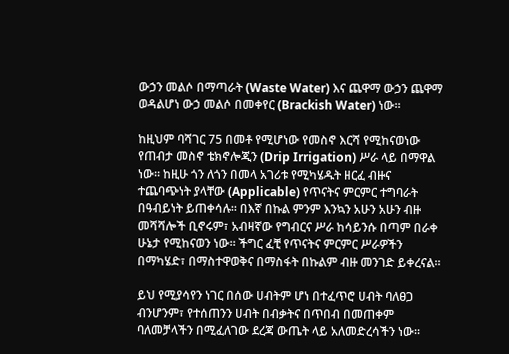ውኃን መልሶ በማጣራት (Waste Water) እና ጨዋማ ውኃን ጨዋማ ወዳልሆነ ውኃ መልሶ በመቀየር (Brackish Water) ነው።

ከዚህም ባሻገር 75 በመቶ የሚሆነው የመስኖ እርሻ የሚከናወነው የጠብታ መስኖ ቴክኖሎጂን (Drip Irrigation) ሥራ ላይ በማዋል ነው። ከዚሁ ጎን ለጎን በመላ አገሪቱ የሚካሄዱት ዘርፈ ብዙና ተጨባጭነት ያላቸው (Applicable) የጥናትና ምርምር ተግባራት በዓብይነት ይጠቀሳሉ። በእኛ በኩል ምንም እንኳን አሁን አሁን ብዙ መሻሻሎች ቢኖሩም፣ አብዛኛው የግብርና ሥራ ከሳይንሱ በጣም በራቀ ሁኔታ የሚከናወን ነው። ችግር ፈቺ የጥናትና ምርምር ሥራዎችን በማካሄድ፣ በማስተዋወቅና በማስፋት በኩልም ብዙ መንገድ ይቀረናል።

ይህ የሚያሳየን ነገር በሰው ሀብትም ሆነ በተፈጥሮ ሀብት ባለፀጋ ብንሆንም፣ የተሰጠንን ሀብት በብቃትና በጥበብ በመጠቀም ባለመቻላችን በሚፈለገው ደረጃ ውጤት ላይ አለመድረሳችን ነው።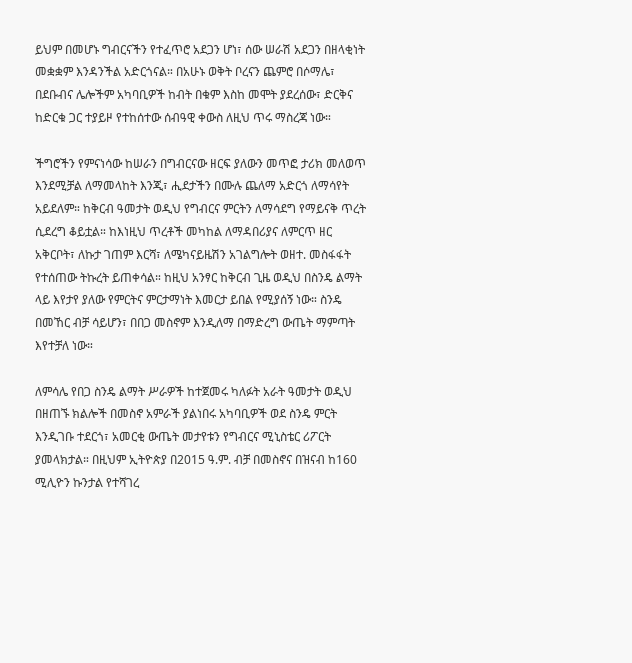ይህም በመሆኑ ግብርናችን የተፈጥሮ አደጋን ሆነ፣ ሰው ሠራሽ አደጋን በዘላቂነት መቋቋም እንዳንችል አድርጎናል። በአሁኑ ወቅት ቦረናን ጨምሮ በሶማሌ፣ በደቡብና ሌሎችም አካባቢዎች ከብት በቁም እስከ መሞት ያደረሰው፣ ድርቅና ከድርቁ ጋር ተያይዞ የተከሰተው ሰብዓዊ ቀውስ ለዚህ ጥሩ ማስረጃ ነው።

ችግሮችን የምናነሳው ከሠራን በግብርናው ዘርፍ ያለውን መጥፎ ታሪክ መለወጥ እንደሚቻል ለማመላከት እንጂ፣ ሒደታችን በሙሉ ጨለማ አድርጎ ለማሳየት አይደለም። ከቅርብ ዓመታት ወዲህ የግብርና ምርትን ለማሳደግ የማይናቅ ጥረት ሲደረግ ቆይቷል። ከእነዚህ ጥረቶች መካከል ለማዳበሪያና ለምርጥ ዘር አቅርቦት፣ ለኩታ ገጠም እርሻ፣ ለሜካናይዜሽን አገልግሎት ወዘተ. መስፋፋት የተሰጠው ትኩረት ይጠቀሳል። ከዚህ አንፃር ከቅርብ ጊዜ ወዲህ በስንዴ ልማት ላይ እየታየ ያለው የምርትና ምርታማነት እመርታ ይበል የሚያሰኝ ነው። ስንዴ በመኸር ብቻ ሳይሆን፣ በበጋ መስኖም እንዲለማ በማድረግ ውጤት ማምጣት እየተቻለ ነው።

ለምሳሌ የበጋ ስንዴ ልማት ሥራዎች ከተጀመሩ ካለፉት አራት ዓመታት ወዲህ በዘጠኙ ክልሎች በመስኖ አምራች ያልነበሩ አካባቢዎች ወደ ስንዴ ምርት እንዲገቡ ተደርጎ፣ አመርቂ ውጤት መታየቱን የግብርና ሚኒስቴር ሪፖርት ያመላክታል። በዚህም ኢትዮጵያ በ2015 ዓ.ም. ብቻ በመስኖና በዝናብ ከ160 ሚሊዮን ኩንታል የተሻገረ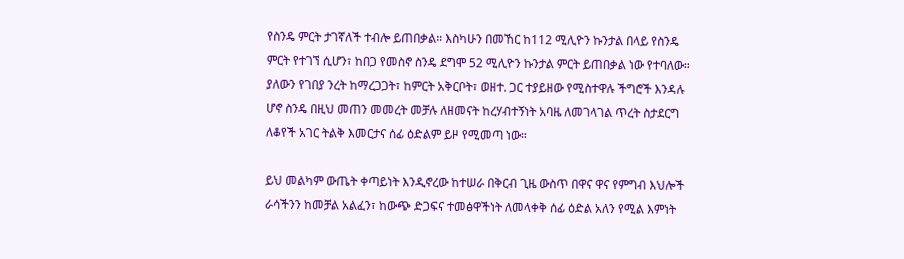የስንዴ ምርት ታገኛለች ተብሎ ይጠበቃል። እስካሁን በመኸር ከ112 ሚሊዮን ኩንታል በላይ የስንዴ ምርት የተገኘ ሲሆን፣ ከበጋ የመስኖ ስንዴ ደግሞ 52 ሚሊዮን ኩንታል ምርት ይጠበቃል ነው የተባለው። ያለውን የገበያ ንረት ከማረጋጋት፣ ከምርት አቅርቦት፣ ወዘተ. ጋር ተያይዘው የሚስተዋሉ ችግሮች እንዳሉ ሆኖ ስንዴ በዚህ መጠን መመረት መቻሉ ለዘመናት ከረሃብተኝነት አባዜ ለመገላገል ጥረት ስታደርግ ለቆየች አገር ትልቅ እመርታና ሰፊ ዕድልም ይዞ የሚመጣ ነው።

ይህ መልካም ውጤት ቀጣይነት እንዲኖረው ከተሠራ በቅርብ ጊዜ ውስጥ በዋና ዋና የምግብ እህሎች ራሳችንን ከመቻል አልፈን፣ ከውጭ ድጋፍና ተመፅዋችነት ለመላቀቅ ሰፊ ዕድል አለን የሚል እምነት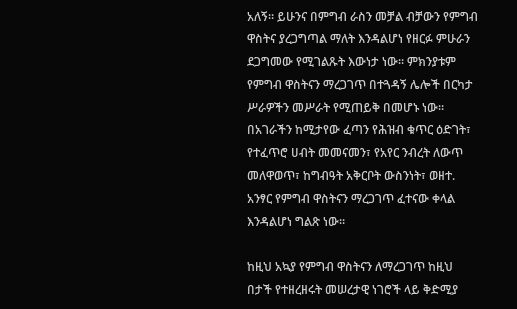አለኝ። ይሁንና በምግብ ራስን መቻል ብቻውን የምግብ ዋስትና ያረጋግጣል ማለት እንዳልሆነ የዘርፉ ምሁራን ደጋግመው የሚገልጹት እውነታ ነው፡፡ ምክንያቱም የምግብ ዋስትናን ማረጋገጥ በተጓዳኝ ሌሎች በርካታ ሥራዎችን መሥራት የሚጠይቅ በመሆኑ ነው። በአገራችን ከሚታየው ፈጣን የሕዝብ ቁጥር ዕድገት፣ የተፈጥሮ ሀብት መመናመን፣ የአየር ንብረት ለውጥ መለዋወጥ፣ ከግብዓት አቅርቦት ውስንነት፣ ወዘተ. አንፃር የምግብ ዋስትናን ማረጋገጥ ፈተናው ቀላል እንዳልሆነ ግልጽ ነው።

ከዚህ አኳያ የምግብ ዋስትናን ለማረጋገጥ ከዚህ በታች የተዘረዘሩት መሠረታዊ ነገሮች ላይ ቅድሚያ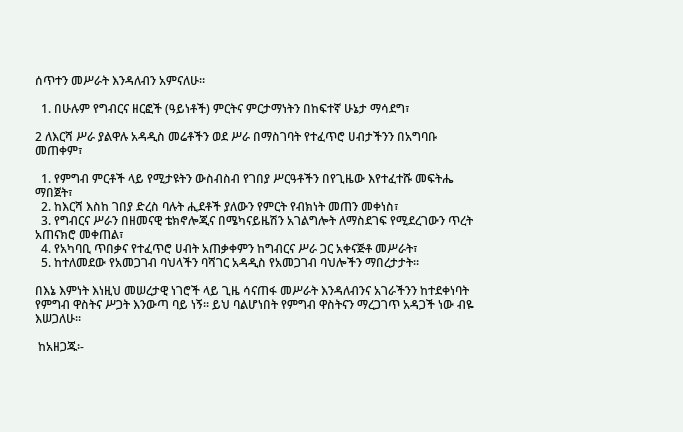ሰጥተን መሥራት እንዳለብን አምናለሁ።

  1. በሁሉም የግብርና ዘርፎች (ዓይነቶች) ምርትና ምርታማነትን በከፍተኛ ሁኔታ ማሳደግ፣

2 ለእርሻ ሥራ ያልዋሉ አዳዲስ መሬቶችን ወደ ሥራ በማስገባት የተፈጥሮ ሀብታችንን በአግባቡ መጠቀም፣

  1. የምግብ ምርቶች ላይ የሚታዩትን ውስብስብ የገበያ ሥርዓቶችን በየጊዜው እየተፈተሹ መፍትሔ ማበጀት፣
  2. ከእርሻ እስከ ገበያ ድረስ ባሉት ሒደቶች ያለውን የምርት የብክነት መጠን መቀነስ፣
  3. የግብርና ሥራን በዘመናዊ ቴክኖሎጂና በሜካናይዜሽን አገልግሎት ለማስደገፍ የሚደረገውን ጥረት አጠናክሮ መቀጠል፣
  4. የአካባቢ ጥበቃና የተፈጥሮ ሀብት አጠቃቀምን ከግብርና ሥራ ጋር አቀናጅቶ መሥራት፣
  5. ከተለመደው የአመጋገብ ባህላችን ባሻገር አዳዲስ የአመጋገብ ባህሎችን ማበረታታት።

በእኔ እምነት እነዚህ መሠረታዊ ነገሮች ላይ ጊዜ ሳናጠፋ መሥራት እንዳለብንና አገራችንን ከተደቀነባት የምግብ ዋስትና ሥጋት እንውጣ ባይ ነኝ። ይህ ባልሆነበት የምግብ ዋስትናን ማረጋገጥ አዳጋች ነው ብዬ እሠጋለሁ።

 ከአዘጋጁ፡-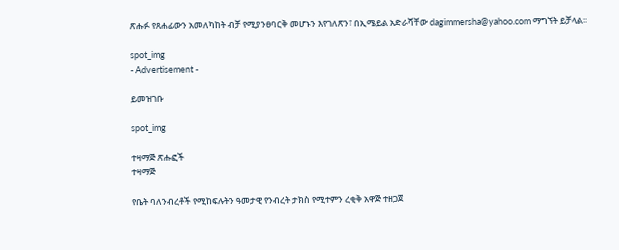ጽሑፉ የጸሐፊውን አመለካከት ብቻ የሚያንፀባርቅ መሆኑን እየገለጽን፣ በኢሜይል አድራሻቸው dagimmersha@yahoo.com ማግኘት ይቻላል፡፡

spot_img
- Advertisement -

ይመዝገቡ

spot_img

ተዛማጅ ጽሑፎች
ተዛማጅ

የቤት ባለንብረቶች የሚከፍሉትን ዓመታዊ የንብረት ታክስ የሚተምን ረቂቅ አዋጅ ተዘጋጀ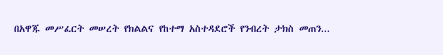በአዋጁ መሥፈርት መሠረት የክልልና የከተማ አስተዳደሮች የንብረት ታክስ መጠን...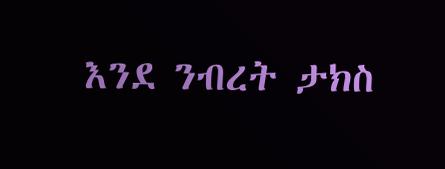እንደ ንብረት ታክስ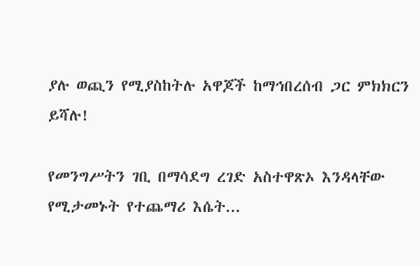ያሉ ወጪን የሚያስከትሉ አዋጆች ከማኅበረሰብ ጋር ምክክርን ይሻሉ!

የመንግሥትን ገቢ በማሳደግ ረገድ አስተዋጽኦ እንዳላቸው የሚታመኑት የተጨማሪ እሴት...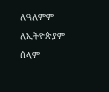ለዓለምም ለኢትዮጵያም ሰላም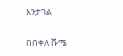እንታገል

በበቀለ ሹሜ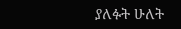ያለፉት ሁለት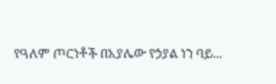የዓለም ጦርነቶች በአያሌው የኃያል ነን ባይ...